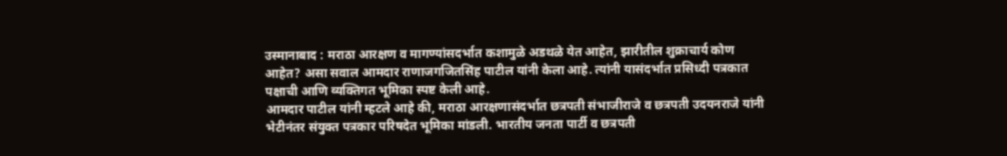उस्मानाबाद : मराठा आरक्षण व मागण्यांसदर्भात कशामुळे अडथळे येत आहेत, झारीतील शुक्राचार्य कोण आहेत? असा सवाल आमदार राणाजगजितसिंह पाटील यांनी केला आहे. त्यांनी यासंदर्भात प्रसिध्दी पत्रकात पक्षाची आणि व्यक्तिगत भूमिका स्पष्ट केली आहे.
आमदार पाटील यांनी म्हटले आहे की, मराठा आरक्षणासंदर्भात छत्रपती संभाजीराजे व छत्रपती उदयनराजे यांनी भेटीनंतर संयुक्त पत्रकार परिषदेत भूमिका मांडली. भारतीय जनता पार्टी व छत्रपती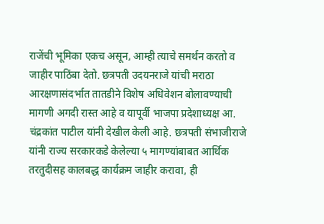राजेंची भूमिका एकच असून, आम्ही त्याचे समर्थन करतो व जाहीर पाठिंबा देतो. छत्रपती उदयनराजे यांची मराठा आरक्षणासंदर्भात तातडीने विशेष अधिवेशन बोलावण्याची मागणी अगदी रास्त आहे व यापूर्वी भाजपा प्रदेशाध्यक्ष आ. चंद्रकांत पाटील यांनी देखील केली आहे. छत्रपती संभाजीराजे यांनी राज्य सरकारकडे केलेल्या ५ मागण्यांबाबत आर्थिक तरतुदीसह कालबद्ध कार्यक्रम जाहीर करावा, ही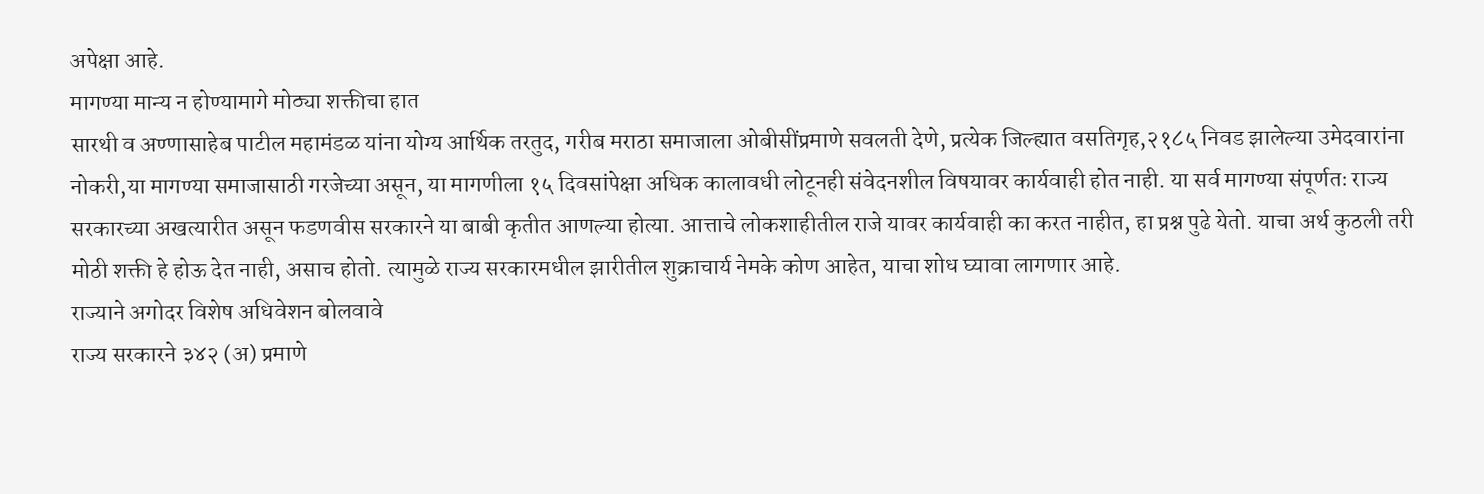अपेक्षा आहे.
मागण्या मान्य न होण्यामागे मोठ्या शक्तीचा हात
सारथी व अण्णासाहेब पाटील महामंडळ यांना योग्य आर्थिक तरतुद, गरीब मराठा समाजाला ओबीसींप्रमाणे सवलती देणे, प्रत्येक जिल्ह्यात वसतिगृह,२१८५ निवड झालेल्या उमेदवारांना नोकरी,या मागण्या समाजासाठी गरजेच्या असून, या मागणीला १५ दिवसांपेक्षा अधिक कालावधी लोटूनही संवेदनशील विषयावर कार्यवाही होत नाही. या सर्व मागण्या संपूर्णतः राज्य सरकारच्या अखत्यारीत असून फडणवीस सरकारने या बाबी कृतीत आणल्या होत्या. आत्ताचे लोकशाहीतील राजे यावर कार्यवाही का करत नाहीत, हा प्रश्न पुढे येतो. याचा अर्थ कुठली तरी मोठी शक्ती हे होऊ देत नाही, असाच होतो. त्यामुळे राज्य सरकारमधील झारीतील शुक्राचार्य नेमके कोण आहेत, याचा शोध घ्यावा लागणार आहे.
राज्याने अगोदर विशेष अधिवेशन बोलवावे
राज्य सरकारने ३४२ (अ) प्रमाणे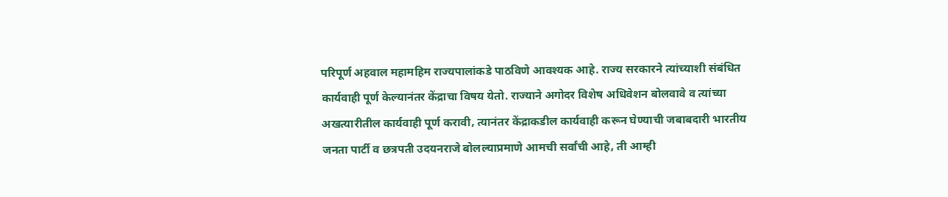परिपूर्ण अहवाल महामहिम राज्यपालांकडे पाठविणे आवश्यक आहे. राज्य सरकारने त्यांच्याशी संबंधित कार्यवाही पूर्ण केल्यानंतर केंद्राचा विषय येतो. राज्याने अगोदर विशेष अधिवेशन बोलवावे व त्यांच्या अखत्यारीतील कार्यवाही पूर्ण करावी, त्यानंतर केंद्राकडील कार्यवाही करून घेण्याची जबाबदारी भारतीय जनता पार्टी व छत्रपती उदयनराजे बोलल्याप्रमाणे आमची सर्वांची आहे, ती आम्ही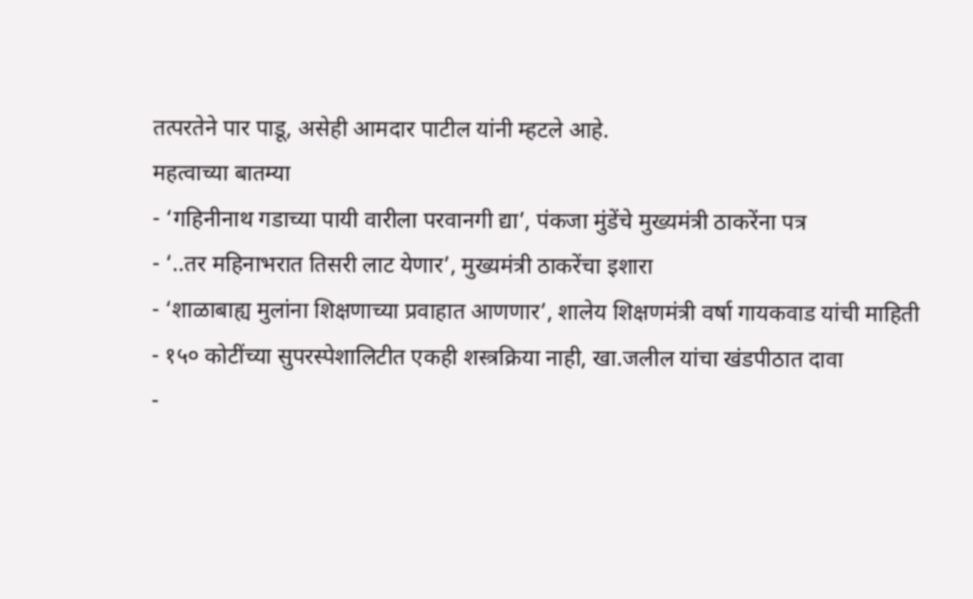तत्परतेने पार पाडू, असेही आमदार पाटील यांनी म्हटले आहे.
महत्वाच्या बातम्या
- ‘गहिनीनाथ गडाच्या पायी वारीला परवानगी द्या’, पंकजा मुंडेंचे मुख्यमंत्री ठाकरेंना पत्र
- ‘..तर महिनाभरात तिसरी लाट येणार’, मुख्यमंत्री ठाकरेंचा इशारा
- ‘शाळाबाह्य मुलांना शिक्षणाच्या प्रवाहात आणणार’, शालेय शिक्षणमंत्री वर्षा गायकवाड यांची माहिती
- १५० कोटींच्या सुपरस्पेशालिटीत एकही शस्त्रक्रिया नाही, खा.जलील यांचा खंडपीठात दावा
-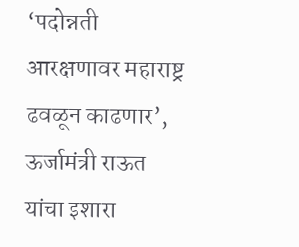‘पदोन्नती आरक्षणावर महाराष्ट्र ढवळून काढणार’, ऊर्जामंत्री राऊत यांचा इशारा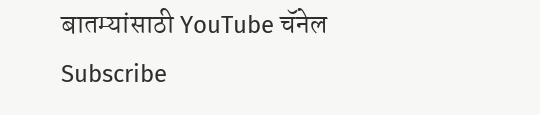बातम्यांसाठी YouTube चॅनेल Subscribe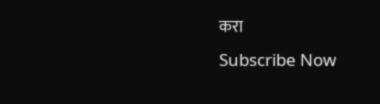करा
Subscribe Now